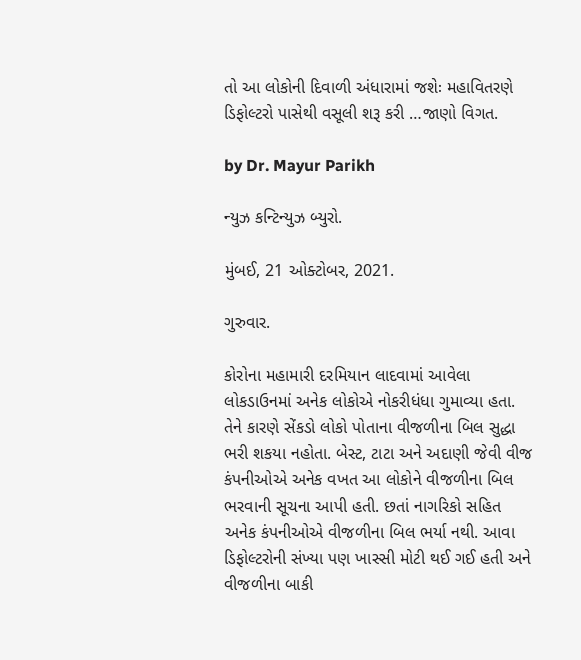તો આ લોકોની દિવાળી અંધારામાં જશેઃ મહાવિતરણે ડિફોલ્ટરો પાસેથી વસૂલી શરૂ કરી …જાણો વિગત.

by Dr. Mayur Parikh

ન્યુઝ કન્ટિન્યુઝ બ્યુરો.

મુંબઈ, 21 ઓક્ટોબર, 2021.

ગુરુવાર.

કોરોના મહામારી દરમિયાન લાદવામાં આવેલા લોકડાઉનમાં અનેક લોકોએ નોકરીધંધા ગુમાવ્યા હતા. તેને કારણે સેંકડો લોકો પોતાના વીજળીના બિલ સુદ્ધા ભરી શકયા નહોતા. બેસ્ટ, ટાટા અને અદાણી જેવી વીજ કંપનીઓએ અનેક વખત આ લોકોને વીજળીના બિલ ભરવાની સૂચના આપી હતી. છતાં નાગરિકો સહિત અનેક કંપનીઓએ વીજળીના બિલ ભર્યા નથી. આવા ડિફોલ્ટરોની સંખ્યા પણ ખાસ્સી મોટી થઈ ગઈ હતી અને વીજળીના બાકી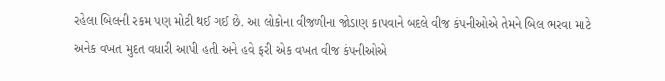રહેલા બિલની રકમ પણ મોટી થઈ ગઈ છે. આ લોકોના વીજળીના જોડાણ કાપવાને બદલે વીજ કંપનીઓએ તેમને બિલ ભરવા માટે અનેક વખત મુદત વધારી આપી હતી અને હવે ફરી એક વખત વીજ કંપનીઓએ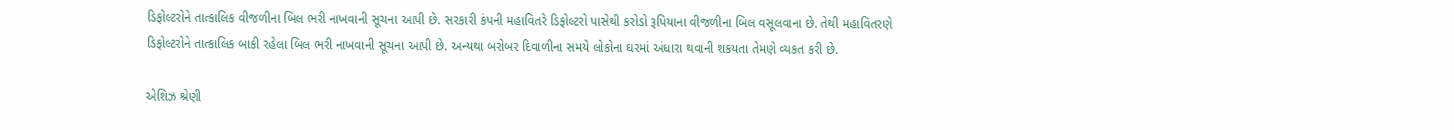ડિફોલ્ટરોને તાત્કાલિક વીજળીના બિલ ભરી નાખવાની સૂચના આપી છે. સરકારી કંપની મહાવિતરે ડિફોલ્ટરો પાસેથી કરોડો રૂપિયાના વીજળીના બિલ વસૂલવાના છે. તેથી મહાવિતરણે ડિફોલ્ટરોને તાત્કાલિક બાકી રહેલા બિલ ભરી નાખવાની સૂચના આપી છે. અન્યથા બરોબર દિવાળીના સમયે લોકોના ઘરમાં અંધારા થવાની શકયતા તેમણે વ્યકત કરી છે.

એશિઝ શ્રેણી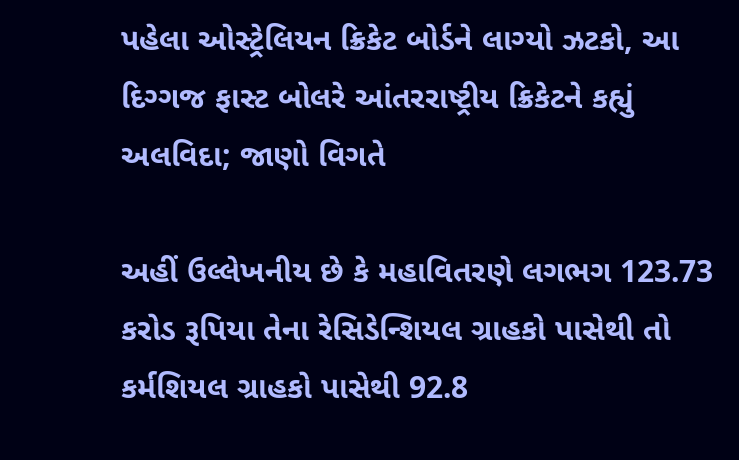પહેલા ઓસ્ટ્રેલિયન ક્રિકેટ બોર્ડને લાગ્યો ઝટકો, આ દિગ્ગજ ફાસ્ટ બોલરે આંતરરાષ્ટ્રીય ક્રિકેટને કહ્યું અલવિદા; જાણો વિગતે

અહીં ઉલ્લેખનીય છે કે મહાવિતરણે લગભગ 123.73 કરોડ રૂપિયા તેના રેસિડેન્શિયલ ગ્રાહકો પાસેથી તો કર્મશિયલ ગ્રાહકો પાસેથી 92.8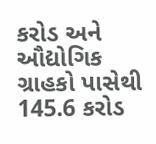કરોડ અને ઔદ્યોગિક ગ્રાહકો પાસેથી 145.6 કરોડ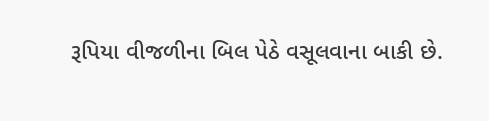રૂપિયા વીજળીના બિલ પેઠે વસૂલવાના બાકી છે.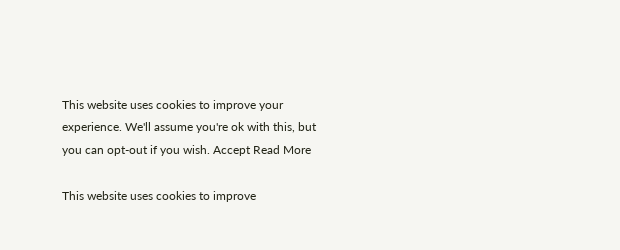This website uses cookies to improve your experience. We'll assume you're ok with this, but you can opt-out if you wish. Accept Read More

This website uses cookies to improve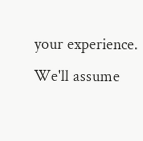your experience. We'll assume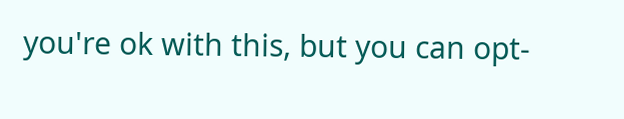you're ok with this, but you can opt-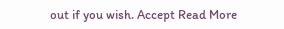out if you wish. Accept Read More